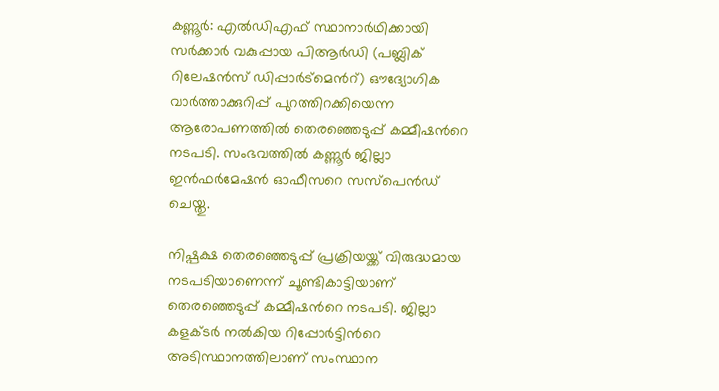കണ്ണൂര്‍: എൽഡിഎഫ് സ്ഥാനാർഥിക്കായി സർക്കാർ വകുപ്പായ പിആർഡി (പബ്ലിക് റിലേഷൻസ് ഡിപ്പാർട്മെന്‍റ്) ഔദ്യോഗിക വാർത്താക്കുറിപ്പ് പുറത്തിറക്കിയെന്ന ആരോപണത്തിൽ തെരഞ്ഞെടുപ്പ് കമ്മീഷന്‍റെ നടപടി. സംഭവത്തിൽ കണ്ണൂര്‍ ജില്ലാ ഇൻഫര്‍മേഷൻ ഓഫീസറെ സസ്പെന്‍ഡ് ചെയ്തു.

നിഷ്പക്ഷ തെരഞ്ഞെടുപ്പ് പ്രക്രിയയ്ക്ക് വിരുദ്ധമായ നടപടിയാണെന്ന് ചൂണ്ടികാട്ടിയാണ് തെരഞ്ഞെടുപ്പ് കമ്മീഷന്‍റെ നടപടി. ജില്ലാ കളക്ടര്‍ നൽകിയ റിപ്പോര്‍ട്ടിന്‍റെ അടിസ്ഥാനത്തിലാണ് സംസ്ഥാന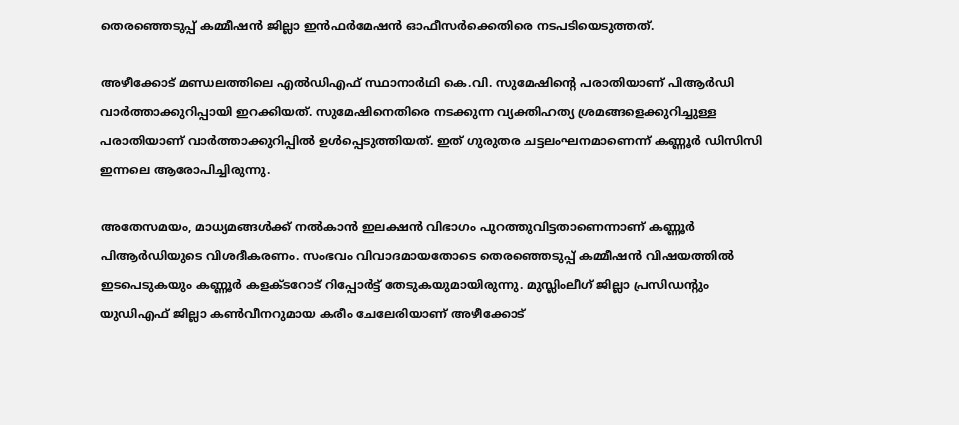തെരഞ്ഞെടുപ്പ് കമ്മീഷൻ ജില്ലാ ഇൻഫര്‍മേഷൻ ഓഫീസര്‍ക്കെതിരെ നടപടിയെടുത്തത്.

അഴീക്കോട് മണ്ഡലത്തിലെ എൽഡിഎഫ് സ്ഥാനാർഥി കെ.വി. സുമേഷിന്‍റെ പരാതിയാണ് പിആർഡി വാർത്താക്കുറിപ്പായി ഇറക്കിയത്. സുമേഷിനെതിരെ നടക്കുന്ന വ്യക്തിഹത്യ ശ്രമങ്ങളെക്കുറിച്ചുള്ള പരാതിയാണ് വാർത്താക്കുറിപ്പിൽ ഉൾപ്പെടുത്തിയത്. ഇത് ഗുരുതര ചട്ടലംഘനമാണെന്ന് കണ്ണൂർ ഡിസിസി ഇന്നലെ ആരോപിച്ചിരുന്നു.

അതേസമയം, മാധ്യമങ്ങൾക്ക് നൽകാൻ ഇലക്ഷൻ വിഭാഗം പുറത്തുവിട്ടതാണെന്നാണ് കണ്ണൂർ പിആർഡിയുടെ വിശദീകരണം. സംഭവം വിവാദമായതോടെ തെരഞ്ഞെടുപ്പ് കമ്മീഷൻ വിഷയത്തിൽ ഇടപെടുകയും കണ്ണൂർ കളക്ടറോട് റിപ്പോർട്ട് തേടുകയുമായിരുന്നു. മുസ്ലിംലീഗ് ജില്ലാ പ്രസിഡന്‍റും യുഡിഎഫ്‌ ജില്ലാ കൺവീനറുമായ കരീം ചേലേരിയാണ്‌ അഴീക്കോട്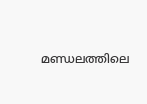മണ്ഡലത്തിലെ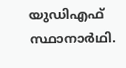യുഡിഎഫ്‌ സ്ഥാനാർഥി.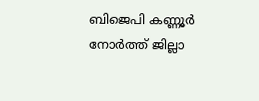ബിജെപി കണ്ണൂർ നോർത്ത്‌ ജില്ലാ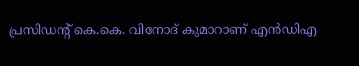പ്രസിഡന്‍റ് കെ.കെ. വിനോദ്‌ കുമാറാണ്‌ എൻഡിഎ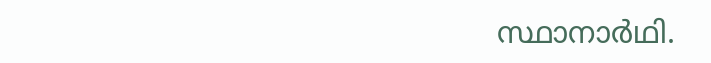സ്ഥാനാർഥി.